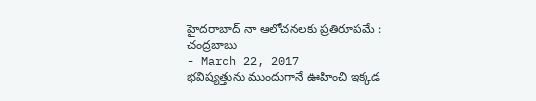హైదరాబాద్ నా ఆలోచనలకు ప్రతిరూపమే : చంద్రబాబు
- March 22, 2017
భవిష్యత్తును ముందుగానే ఊహించి ఇక్కడ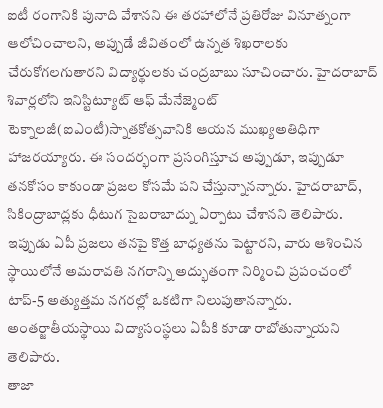ఐటీ రంగానికి పునాది వేశానని ఈ తరహాలోనే ప్రతిరోజు వినూత్నంగా ఆలోచించాలని, అప్పుడే జీవితంలో ఉన్నత శిఖరాలకు చేరుకోగలగుతారని విద్యార్థులకు చంద్రబాబు సూచించారు. హైదరాబాద్ శివార్లలోని ఇనిస్టిట్యూట్ ఆఫ్ మేనేజ్మెంట్ టెక్నాలజీ(ఐఎంటీ)స్నాతకోత్సవానికి ఆయన ముఖ్యఅతిధిగా హాజరయ్యారు. ఈ సందర్భంగా ప్రసంగిస్తూచ అప్పుడూ, ఇప్పుడూ తనకోసం కాకుండా ప్రజల కోసమే పని చేస్తున్నానన్నారు. హైదరాబాద్, సికింద్రాబాద్లకు ధీటుగ సైబరాబాద్ను ఏర్పాటు చేశానని తెలిపారు. ఇప్పుడు ఏపీ ప్రజలు తనపై కొత్త బాధ్యతను పెట్టారని, వారు ఆశించిన స్థాయిలోనే అమరావతి నగరాన్ని అద్భుతంగా నిర్మించి ప్రపంచంలో టాప్-5 అత్యుత్తమ నగరల్లో ఒకటిగా నిలుపుతానన్నారు. అంతర్జాతీయస్థాయి విద్యాసంస్థలు ఏపీకి కూడా రాబోతున్నాయని తెలిపారు.
తాజా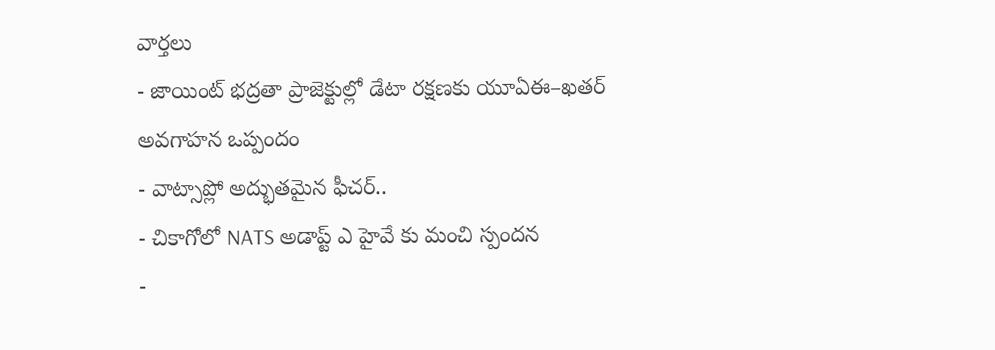వార్తలు
- జాయింట్ భద్రతా ప్రాజెక్టుల్లో డేటా రక్షణకు యూఏఈ–ఖతర్ అవగాహన ఒప్పందం
- వాట్సాప్లో అద్భుతమైన ఫీచర్..
- చికాగోలో NATS అడాప్ట్ ఎ హైవే కు మంచి స్పందన
-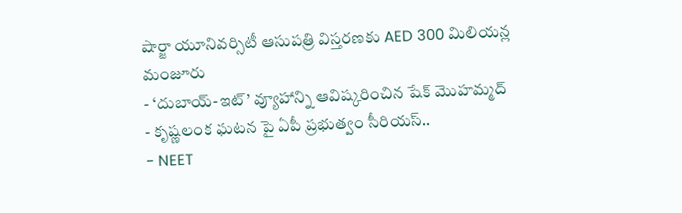షార్జా యూనివర్సిటీ ఆసుపత్రి విస్తరణకు AED 300 మిలియన్ల మంజూరు
- ‘దుబాయ్-ఇట్’ వ్యూహాన్ని ఆవిష్కరించిన షేక్ మొహమ్మద్
- కృష్ణలంక ఘటన పై ఏపీ ప్రభుత్వం సీరియస్..
- NEET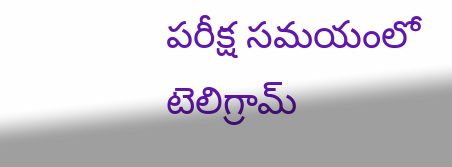పరీక్ష సమయంలో టెలిగ్రామ్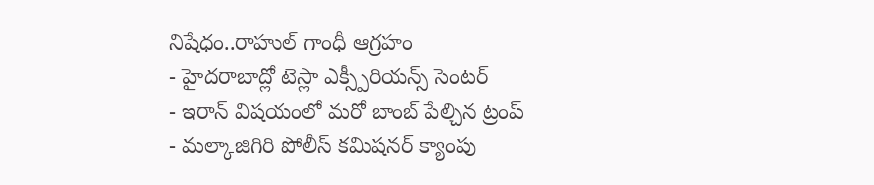నిషేధం..రాహుల్ గాంధీ ఆగ్రహం
- హైదరాబాద్లో టెస్లా ఎక్స్పీరియన్స్ సెంటర్
- ఇరాన్ విషయంలో మరో బాంబ్ పేల్చిన ట్రంప్
- మల్కాజిగిరి పోలీస్ కమిషనర్ క్యాంపు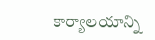కార్యాలయాన్ని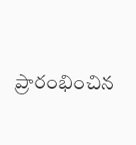ప్రారంభించిన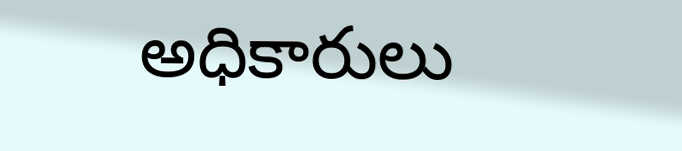అధికారులు